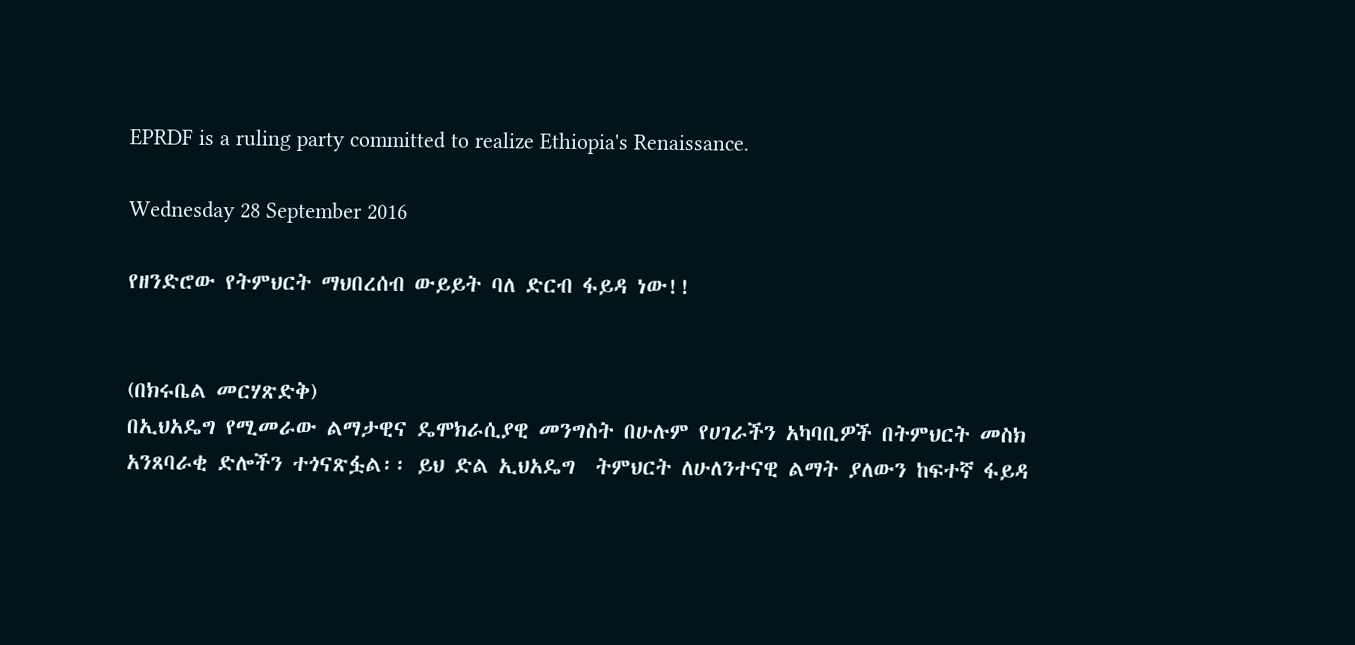EPRDF is a ruling party committed to realize Ethiopia's Renaissance.

Wednesday 28 September 2016

የዘንድሮው የትምህርት ማህበረሰብ ውይይት ባለ ድርብ ፋይዳ ነው!!


(በክሩቤል መርሃጽድቅ)
በኢህአዴግ የሚመራው ልማታዊና ዴሞክራሲያዊ መንግስት በሁሉም የሀገራችን አካባቢዎች በትምህርት መስክ አንጸባራቂ ድሎችን ተጎናጽፏል፡፡ ይህ ድል ኢህአዴግ  ትምህርት ለሁለንተናዊ ልማት ያለውን ከፍተኛ ፋይዳ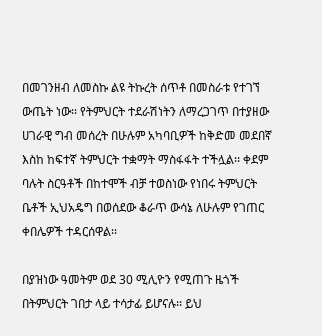በመገንዘብ ለመስኩ ልዩ ትኩረት ሰጥቶ በመስራቱ የተገኘ ውጤት ነው፡፡ የትምህርት ተደራሽነትን ለማረጋገጥ በተያዘው ሀገራዊ ግብ መሰረት በሁሉም አካባቢዎች ከቅድመ መደበኛ እስከ ከፍተኛ ትምህርት ተቋማት ማስፋፋት ተችሏል፡፡ ቀደም ባሉት ስርዓቶች በከተሞች ብቻ ተወስነው የነበሩ ትምህርት ቤቶች ኢህአዴግ በወሰደው ቆራጥ ውሳኔ ለሁሉም የገጠር ቀበሌዎች ተዳርሰዋል፡፡

በያዝነው ዓመትም ወደ 30 ሚሊዮን የሚጠጉ ዜጎች በትምህርት ገበታ ላይ ተሳታፊ ይሆናሉ፡፡ ይህ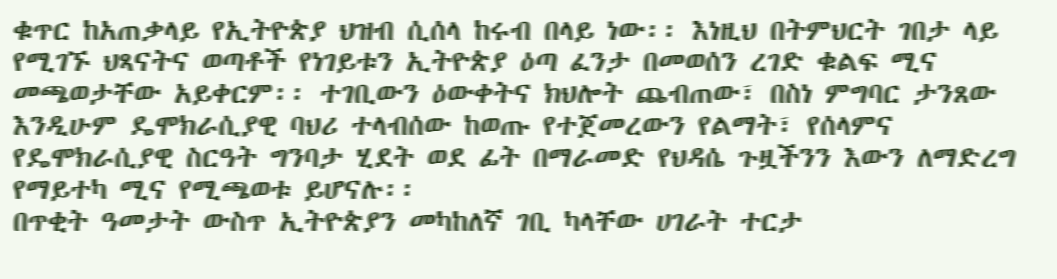ቁጥር ከአጠቃላይ የኢትዮጵያ ህዝብ ሲሰላ ከሩብ በላይ ነው፡፡ እነዚህ በትምህርት ገበታ ላይ የሚገኙ ህጻናትና ወጣቶች የነገይቱን ኢትዮጵያ ዕጣ ፈንታ በመወሰን ረገድ ቁልፍ ሚና መጫወታቸው አይቀርም፡፡ ተገቢውን ዕውቀትና ክህሎት ጨብጠው፣ በስነ ምግባር ታንጸው እንዲሁም ዴሞክራሲያዊ ባህሪ ተላብሰው ከወጡ የተጀመረውን የልማት፣ የሰላምና የዴሞክራሲያዊ ስርዓት ግንባታ ሂደት ወደ ፊት በማራመድ የህዳሴ ጉዟችንን እውን ለማድረግ የማይተካ ሚና የሚጫወቱ ይሆናሉ፡፡
በጥቂት ዓመታት ውስጥ ኢትዮጵያን መካከለኛ ገቢ ካላቸው ሀገራት ተርታ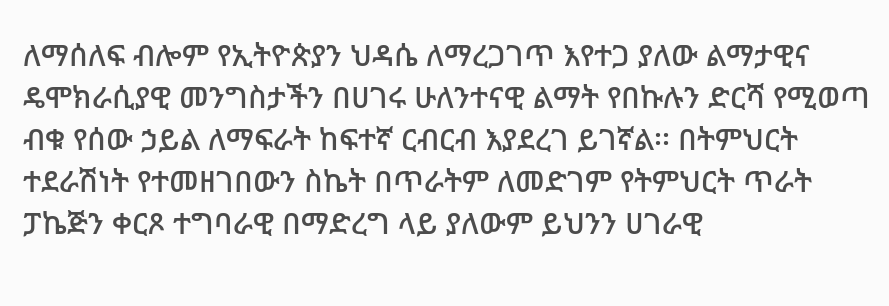ለማሰለፍ ብሎም የኢትዮጵያን ህዳሴ ለማረጋገጥ እየተጋ ያለው ልማታዊና ዴሞክራሲያዊ መንግስታችን በሀገሩ ሁለንተናዊ ልማት የበኩሉን ድርሻ የሚወጣ ብቁ የሰው ኃይል ለማፍራት ከፍተኛ ርብርብ እያደረገ ይገኛል፡፡ በትምህርት ተደራሽነት የተመዘገበውን ስኬት በጥራትም ለመድገም የትምህርት ጥራት ፓኬጅን ቀርጾ ተግባራዊ በማድረግ ላይ ያለውም ይህንን ሀገራዊ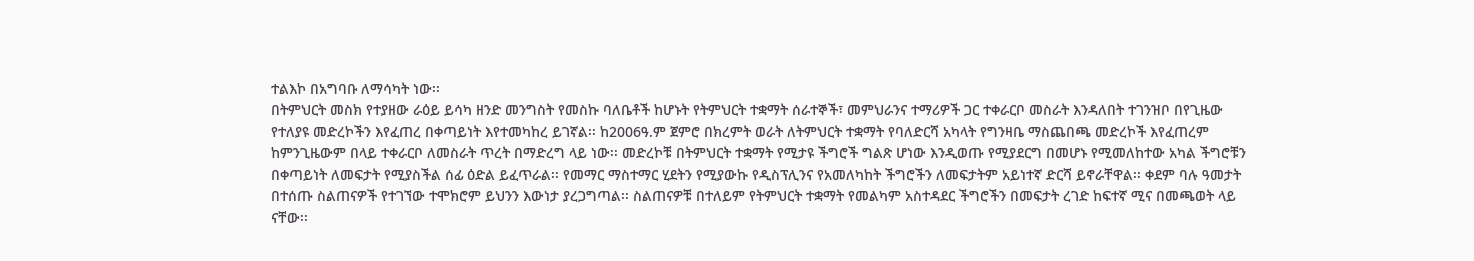ተልእኮ በአግባቡ ለማሳካት ነው፡፡
በትምህርት መስክ የተያዘው ራዕይ ይሳካ ዘንድ መንግስት የመስኩ ባለቤቶች ከሆኑት የትምህርት ተቋማት ሰራተኞች፣ መምህራንና ተማሪዎች ጋር ተቀራርቦ መስራት እንዳለበት ተገንዝቦ በየጊዜው የተለያዩ መድረኮችን እየፈጠረ በቀጣይነት እየተመካከረ ይገኛል፡፡ ከ2006ዓ.ም ጀምሮ በክረምት ወራት ለትምህርት ተቋማት የባለድርሻ አካላት የግንዛቤ ማስጨበጫ መድረኮች እየፈጠረም ከምንጊዜውም በላይ ተቀራርቦ ለመስራት ጥረት በማድረግ ላይ ነው፡፡ መድረኮቹ በትምህርት ተቋማት የሚታዩ ችግሮች ግልጽ ሆነው እንዲወጡ የሚያደርግ በመሆኑ የሚመለከተው አካል ችግሮቹን በቀጣይነት ለመፍታት የሚያስችል ሰፊ ዕድል ይፈጥራል፡፡ የመማር ማስተማር ሂደትን የሚያውኩ የዲስፕሊንና የአመለካከት ችግሮችን ለመፍታትም አይነተኛ ድርሻ ይኖራቸዋል፡፡ ቀደም ባሉ ዓመታት በተሰጡ ስልጠናዎች የተገኘው ተሞክሮም ይህንን እውነታ ያረጋግጣል፡፡ ስልጠናዎቹ በተለይም የትምህርት ተቋማት የመልካም አስተዳደር ችግሮችን በመፍታት ረገድ ከፍተኛ ሚና በመጫወት ላይ ናቸው፡፡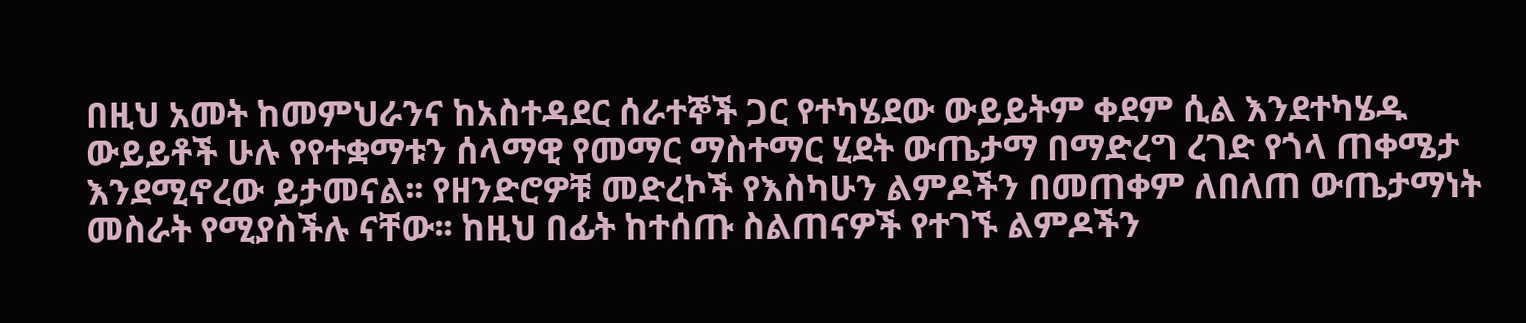በዚህ አመት ከመምህራንና ከአስተዳደር ሰራተኞች ጋር የተካሄደው ውይይትም ቀደም ሲል እንደተካሄዱ ውይይቶች ሁሉ የየተቋማቱን ሰላማዊ የመማር ማስተማር ሂደት ውጤታማ በማድረግ ረገድ የጎላ ጠቀሜታ እንደሚኖረው ይታመናል፡፡ የዘንድሮዎቹ መድረኮች የእስካሁን ልምዶችን በመጠቀም ለበለጠ ውጤታማነት መስራት የሚያስችሉ ናቸው፡፡ ከዚህ በፊት ከተሰጡ ስልጠናዎች የተገኙ ልምዶችን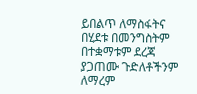ይበልጥ ለማስፋትና በሂደቱ በመንግስትም በተቋማቱም ደረጃ ያጋጠሙ ጉድለቶችንም ለማረም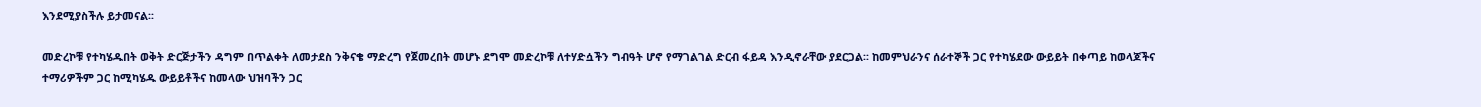እንደሚያስችሉ ይታመናል፡፡

መድረኮቹ የተካሄዱበት ወቅት ድርጅታችን ዳግም በጥልቀት ለመታደስ ንቅናቄ ማድረግ የጀመረበት መሆኑ ደግሞ መድረኮቹ ለተሃድሷችን ግብዓት ሆኖ የማገልገል ድርብ ፋይዳ እንዲኖራቸው ያደርጋል፡፡ ከመምህራንና ሰራተኞች ጋር የተካሄደው ውይይት በቀጣይ ከወላጆችና ተማሪዎችም ጋር ከሚካሄዱ ውይይቶችና ከመላው ህዝባችን ጋር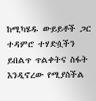ከሚካሄዱ ውይይቶች ጋር ተዳምሮ ተሃድሷችን ይበልጥ ጥልቀትና ስፋት እንዲኖረው የሚያስችል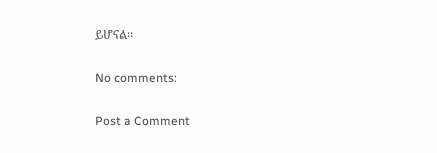ይሆናል፡፡

No comments:

Post a Comment